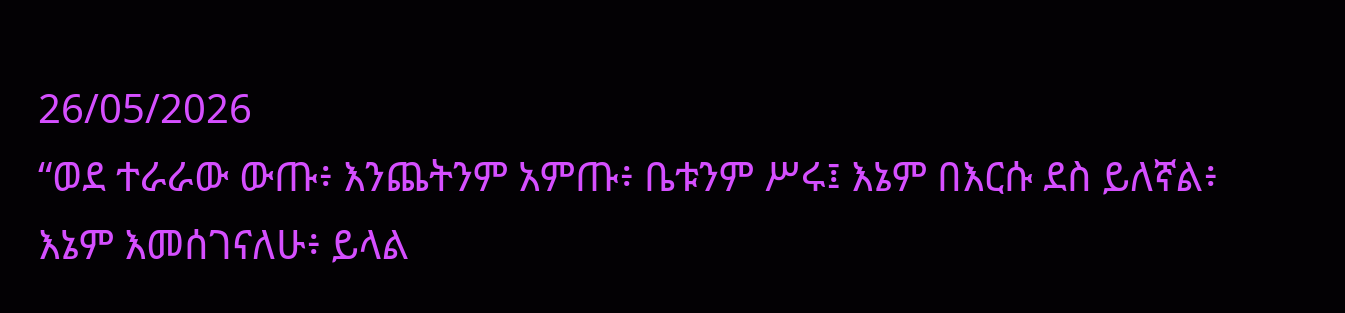26/05/2026
“ወደ ተራራው ውጡ፥ እንጨትንም አምጡ፥ ቤቱንም ሥሩ፤ እኔም በእርሱ ደስ ይለኛል፥ እኔም እመሰገናለሁ፥ ይላል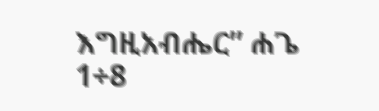እግዚአብሔር” ሐጌ 1÷8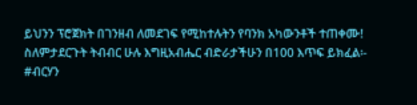ይህንን ፕሮጀክት በገንዘብ ለመደገፍ የሚከተሉትን የባንክ አካውንቶች ተጠቀሙ! ስለምታደርጉት ትብብር ሁሉ እግዚአብሔር ብድራታችሁን በ100 እጥፍ ይክፈል፡-
#ብርሃን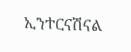ኢንተርናሽናል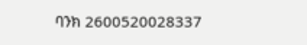ባንክ 2600520028337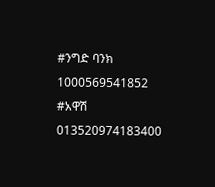#ንግድ ባንክ 1000569541852
#አዋሽ 013520974183400